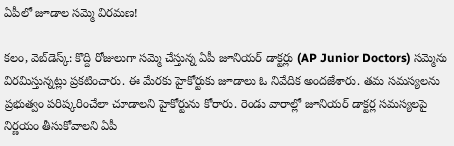ఏపీలో జూడాల స‌మ్మె విర‌మ‌ణ‌!

క‌లం, వెబ్‌డెస్క్‌: కొద్ది రోజులుగా స‌మ్మె చేస్తున్న ఏపీ జూనియ‌ర్ డాక్ట‌ర్లు (AP Junior Doctors) స‌మ్మెను విర‌మిస్తున్న‌ట్లు ప్ర‌క‌టించారు. ఈ మేర‌కు హైకోర్టుకు జూడాలు ఓ నివేదిక అంద‌జేశారు. త‌మ స‌మ‌స్య‌ల‌ను ప్ర‌భుత్వం ప‌రిష్క‌రించేలా చూడాల‌ని హైకోర్టును కోరారు. రెండు వారాల్లో జూనియ‌ర్ డాక్ట‌ర్ల స‌మ‌స్య‌ల‌పై నిర్ణ‌యం తీసుకోవాల‌ని ఏపీ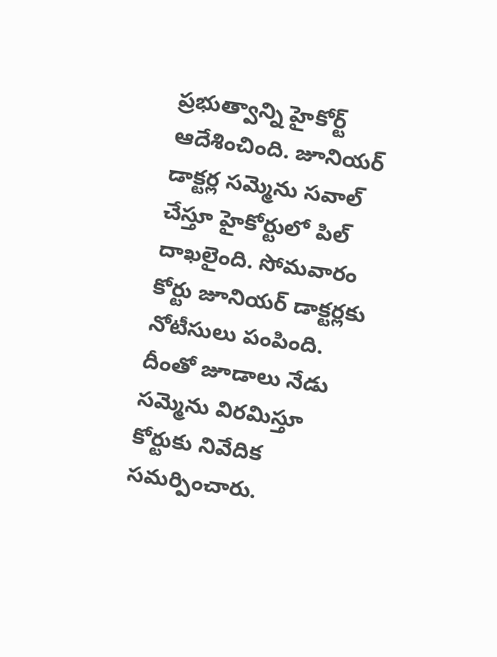ప్ర‌భుత్వాన్ని హైకోర్ట్ ఆదేశించింది. జూనియ‌ర్ డాక్ట‌ర్ల స‌మ్మెను స‌వాల్ చేస్తూ హైకోర్టులో పిల్ దాఖ‌లైంది. సోమ‌వారం కోర్టు జూనియ‌ర్ డాక్ట‌ర్ల‌కు నోటీసులు పంపింది. దీంతో జూడాలు నేడు స‌మ్మెను విర‌మిస్తూ కోర్టుకు నివేదిక స‌మ‌ర్పించారు.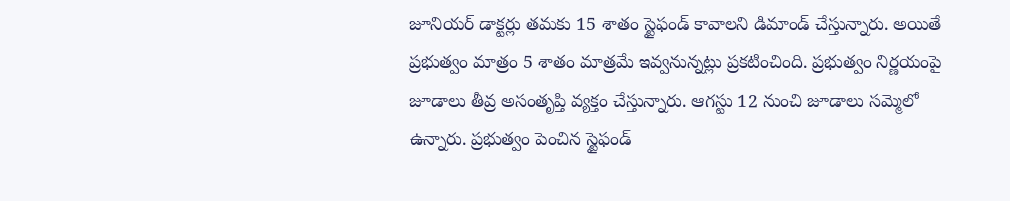జూనియర్ డాక్టర్లు తమకు 15 శాతం స్టైఫండ్ కావాలని డిమాండ్ చేస్తున్నారు. అయితే ప్రభుత్వం మాత్రం 5 శాతం మాత్రమే ఇవ్వనున్నట్లు ప్రకటించింది. ప్ర‌భుత్వం నిర్ణ‌యంపై జూడాలు తీవ్ర అసంతృప్తి వ్య‌క్తం చేస్తున్నారు. ఆగ‌స్టు 12 నుంచి జూడాలు స‌మ్మెలో ఉన్నారు. ప్ర‌భుత్వం పెంచిన స్టైఫండ్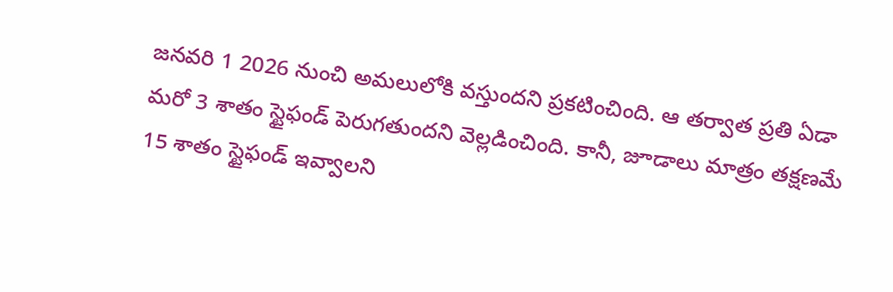జ‌న‌వ‌రి 1 2026 నుంచి అమ‌లులోకి వ‌స్తుంద‌ని ప్ర‌క‌టించింది. ఆ త‌ర్వాత ప్ర‌తి ఏడా మ‌రో 3 శాతం స్టైఫండ్ పెరుగ‌తుంద‌ని వెల్ల‌డించింది. కానీ, జూడాలు మాత్రం త‌క్ష‌ణ‌మే 15 శాతం స్టైఫండ్ ఇవ్వాల‌ని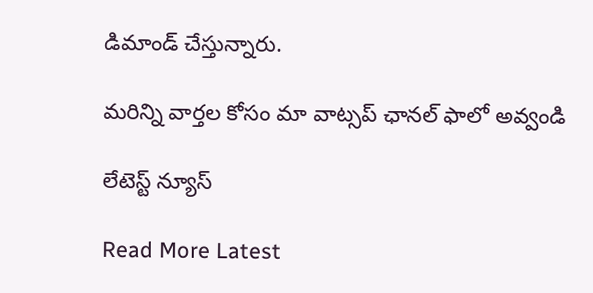డిమాండ్ చేస్తున్నారు.

మ‌రిన్ని వార్త‌ల కోసం మా వాట్స‌ప్ ఛాన‌ల్ ఫాలో అవ్వండి

లేటెస్ట్ న్యూస్‌

Read More Latest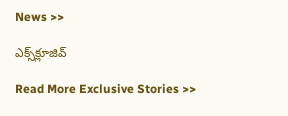News >>

ఎక్స్‌క్లూజివ్‌

Read More Exclusive Stories >>